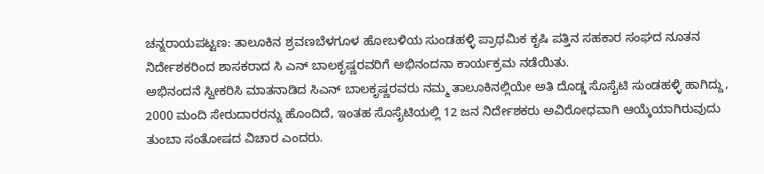ಚನ್ನರಾಯಪಟ್ಟಣ: ತಾಲೂಕಿನ ಶ್ರವಣಬೆಳಗೂಳ ಹೋಬಳಿಯ ಸುಂಡಹಳ್ಳಿ ಪ್ರಾಥಮಿಕ ಕೃಷಿ ಪತ್ತಿನ ಸಹಕಾರ ಸಂಘದ ನೂತನ ನಿರ್ದೇಶಕರಿಂದ ಶಾಸಕರಾದ ಸಿ ಎನ್ ಬಾಲಕೃಷ್ಣರವರಿಗೆ ಅಭಿನಂದನಾ ಕಾರ್ಯಕ್ರಮ ನಡೆಯಿತು.
ಅಭಿನಂದನೆ ಸ್ವೀಕರಿಸಿ ಮಾತನಾಡಿದ ಸಿಎನ್ ಬಾಲಕೃಷ್ಣರವರು ನಮ್ಮ ತಾಲೂಕಿನಲ್ಲಿಯೇ ಅತಿ ದೊಡ್ಡ ಸೊಸೈಟಿ ಸುಂಡಹಳ್ಳಿ ಹಾಗಿದ್ದು, 2000 ಮಂದಿ ಸೇರುದಾರರನ್ನು ಹೊಂದಿದೆ, ಇಂತಹ ಸೊಸೈಟಿಯಲ್ಲಿ 12 ಜನ ನಿರ್ದೇಶಕರು ಅವಿರೋಧವಾಗಿ ಆಯ್ಕೆಯಾಗಿರುವುದು ತುಂಬಾ ಸಂತೋಷದ ವಿಚಾರ ಎಂದರು.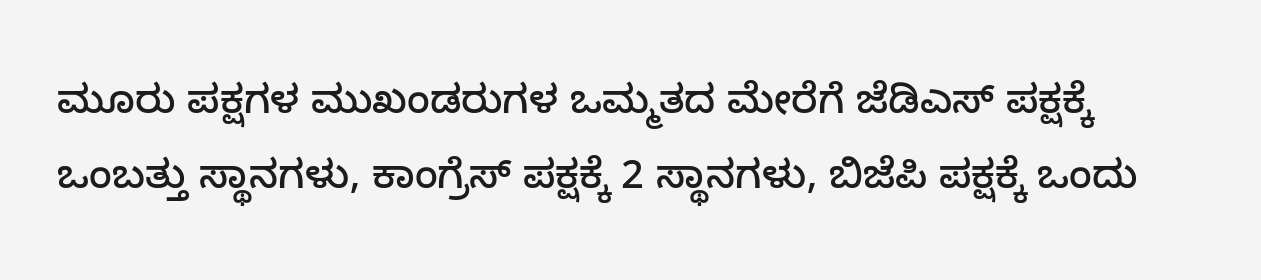ಮೂರು ಪಕ್ಷಗಳ ಮುಖಂಡರುಗಳ ಒಮ್ಮತದ ಮೇರೆಗೆ ಜೆಡಿಎಸ್ ಪಕ್ಷಕ್ಕೆ ಒಂಬತ್ತು ಸ್ಥಾನಗಳು, ಕಾಂಗ್ರೆಸ್ ಪಕ್ಷಕ್ಕೆ 2 ಸ್ಥಾನಗಳು, ಬಿಜೆಪಿ ಪಕ್ಷಕ್ಕೆ ಒಂದು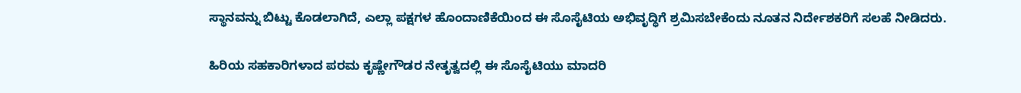ಸ್ಥಾನವನ್ನು ಬಿಟ್ಟು ಕೊಡಲಾಗಿದೆ, ಎಲ್ಲಾ ಪಕ್ಷಗಳ ಹೊಂದಾಣಿಕೆಯಿಂದ ಈ ಸೊಸೈಟಿಯ ಅಭಿವೃದ್ಧಿಗೆ ಶ್ರಮಿಸಬೇಕೆಂದು ನೂತನ ನಿರ್ದೇಶಕರಿಗೆ ಸಲಹೆ ನೀಡಿದರು.

ಹಿರಿಯ ಸಹಕಾರಿಗಳಾದ ಪರಮ ಕೃಷ್ಣೇಗೌಡರ ನೇತೃತ್ವದಲ್ಲಿ ಈ ಸೊಸೈಟಿಯು ಮಾದರಿ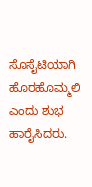ಸೊಸೈಟಿಯಾಗಿ ಹೊರಹೊಮ್ಮಲಿ ಎಂದು ಶುಭ ಹಾರೈಸಿದರು.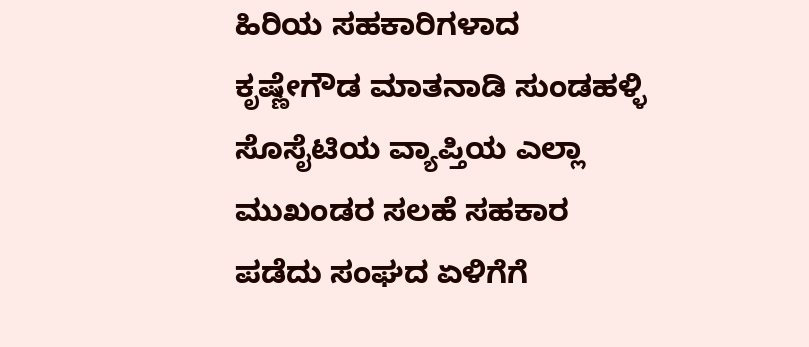ಹಿರಿಯ ಸಹಕಾರಿಗಳಾದ ಕೃಷ್ಣೇಗೌಡ ಮಾತನಾಡಿ ಸುಂಡಹಳ್ಳಿ ಸೊಸೈಟಿಯ ವ್ಯಾಪ್ತಿಯ ಎಲ್ಲಾ ಮುಖಂಡರ ಸಲಹೆ ಸಹಕಾರ ಪಡೆದು ಸಂಘದ ಏಳಿಗೆಗೆ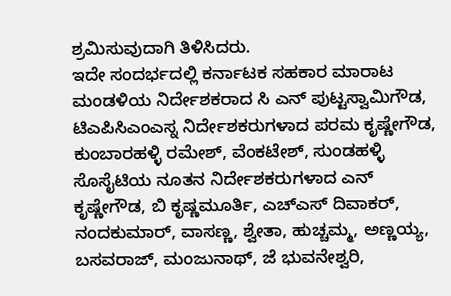ಶ್ರಮಿಸುವುದಾಗಿ ತಿಳಿಸಿದರು.
ಇದೇ ಸಂದರ್ಭದಲ್ಲಿ ಕರ್ನಾಟಕ ಸಹಕಾರ ಮಾರಾಟ ಮಂಡಳಿಯ ನಿರ್ದೇಶಕರಾದ ಸಿ ಎನ್ ಪುಟ್ಟಸ್ವಾಮಿಗೌಡ, ಟಿಎಪಿಸಿಎಂಎಸ್ನ ನಿರ್ದೇಶಕರುಗಳಾದ ಪರಮ ಕೃಷ್ಣೇಗೌಡ, ಕುಂಬಾರಹಳ್ಳಿ ರಮೇಶ್, ವೆಂಕಟೇಶ್, ಸುಂಡಹಳ್ಳಿ ಸೊಸೈಟಿಯ ನೂತನ ನಿರ್ದೇಶಕರುಗಳಾದ ಎನ್ ಕೃಷ್ಣೇಗೌಡ, ಬಿ ಕೃಷ್ಣಮೂರ್ತಿ, ಎಚ್ಎಸ್ ದಿವಾಕರ್, ನಂದಕುಮಾರ್, ವಾಸಣ್ಣ, ಶ್ವೇತಾ, ಹುಚ್ಚಮ್ಮ, ಅಣ್ಣಯ್ಯ, ಬಸವರಾಜ್, ಮಂಜುನಾಥ್, ಜೆ ಭುವನೇಶ್ವರಿ,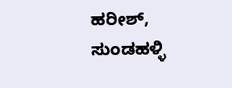ಹರೀಶ್, ಸುಂಡಹಳ್ಳಿ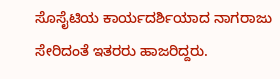ಸೊಸೈಟಿಯ ಕಾರ್ಯದರ್ಶಿಯಾದ ನಾಗರಾಜು ಸೇರಿದಂತೆ ಇತರರು ಹಾಜರಿದ್ದರು.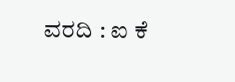ವರದಿ : ಐ ಕೆ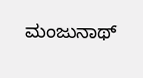ಮಂಜುನಾಥ್